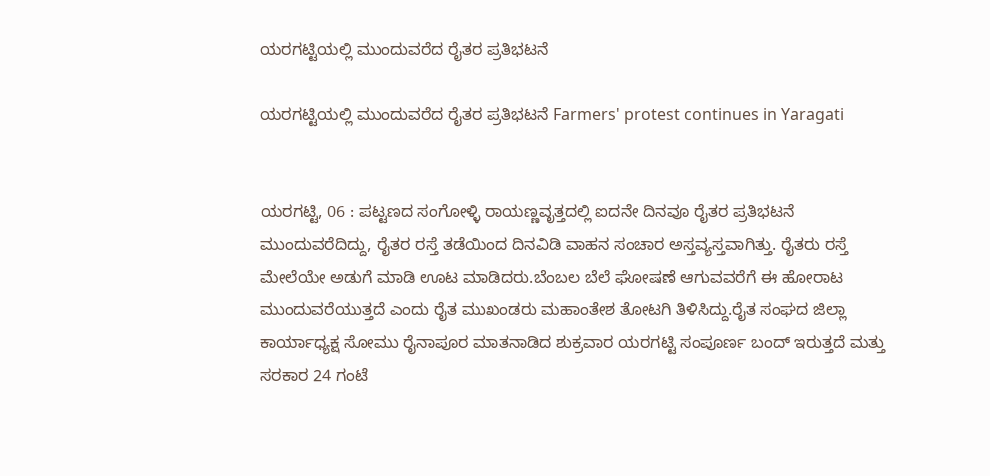ಯರಗಟ್ಟಿಯಲ್ಲಿ ಮುಂದುವರೆದ ರೈತರ ಪ್ರತಿಭಟನೆ

ಯರಗಟ್ಟಿಯಲ್ಲಿ ಮುಂದುವರೆದ ರೈತರ ಪ್ರತಿಭಟನೆ Farmers' protest continues in Yaragati


ಯರಗಟ್ಟಿ, 06 : ಪಟ್ಟಣದ ಸಂಗೋಳ್ಳಿ ರಾಯಣ್ಣವೃತ್ತದಲ್ಲಿ ಐದನೇ ದಿನವೂ ರೈತರ ಪ್ರತಿಭಟನೆ ಮುಂದುವರೆದಿದ್ದು, ರೈತರ ರಸ್ತೆ ತಡೆಯಿಂದ ದಿನವಿಡಿ ವಾಹನ ಸಂಚಾರ ಅಸ್ತವ್ಯಸ್ತವಾಗಿತ್ತು. ರೈತರು ರಸ್ತೆ ಮೇಲೆಯೇ ಅಡುಗೆ ಮಾಡಿ ಊಟ ಮಾಡಿದರು.ಬೆಂಬಲ ಬೆಲೆ ಘೋಷಣೆ ಆಗುವವರೆಗೆ ಈ ಹೋರಾಟ ಮುಂದುವರೆಯುತ್ತದೆ ಎಂದು ರೈತ ಮುಖಂಡರು ಮಹಾಂತೇಶ ತೋಟಗಿ ತಿಳಿಸಿದ್ದು.ರೈತ ಸಂಘದ ಜಿಲ್ಲಾ ಕಾರ್ಯಾಧ್ಯಕ್ಷ ಸೋಮು ರೈನಾಪೂರ ಮಾತನಾಡಿದ ಶುಕ್ರವಾರ ಯರಗಟ್ಟಿ ಸಂಪೂರ್ಣ ಬಂದ್ ಇರುತ್ತದೆ ಮತ್ತು ಸರಕಾರ 24 ಗಂಟೆ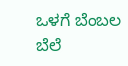ಒಳಗೆ ಬೆಂಬಲ ಬೆಲೆ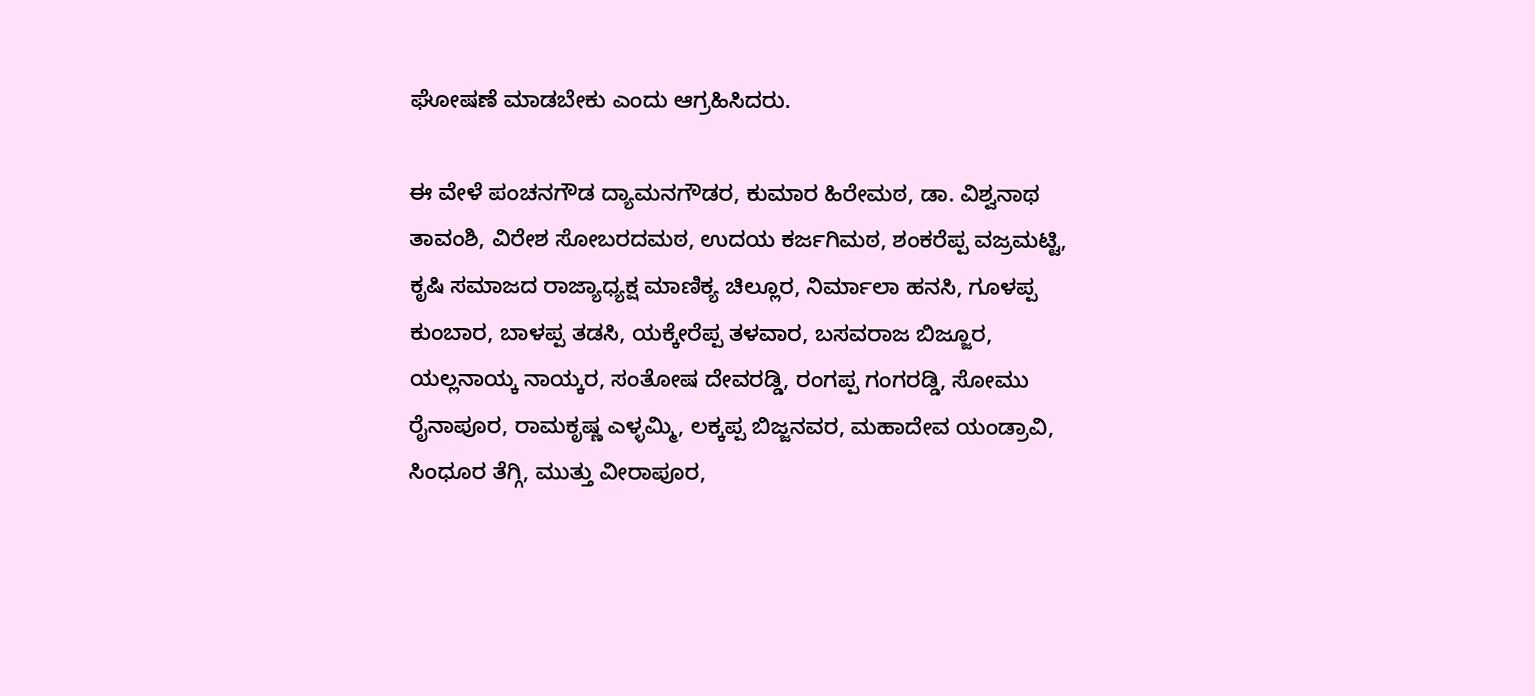ಘೋಷಣೆ ಮಾಡಬೇಕು ಎಂದು ಆಗ್ರಹಿಸಿದರು.

ಈ ವೇಳೆ ಪಂಚನಗೌಡ ದ್ಯಾಮನಗೌಡರ, ಕುಮಾರ ಹಿರೇಮಠ, ಡಾ. ವಿಶ್ವನಾಥ ತಾವಂಶಿ, ವಿರೇಶ ಸೋಬರದಮಠ, ಉದಯ ಕರ್ಜಗಿಮಠ, ಶಂಕರೆಪ್ಪ ವಜ್ರಮಟ್ಟಿ, ಕೃಷಿ ಸಮಾಜದ ರಾಜ್ಯಾಧ್ಯಕ್ಷ ಮಾಣಿಕ್ಯ ಚಿಲ್ಲೂರ, ನಿರ್ಮಾಲಾ ಹನಸಿ, ಗೂಳಪ್ಪ ಕುಂಬಾರ, ಬಾಳಪ್ಪ ತಡಸಿ, ಯಕ್ಕೇರೆಪ್ಪ ತಳವಾರ, ಬಸವರಾಜ ಬಿಜ್ಜೂರ, ಯಲ್ಲನಾಯ್ಕ ನಾಯ್ಕರ, ಸಂತೋಷ ದೇವರಡ್ಡಿ, ರಂಗಪ್ಪ ಗಂಗರಡ್ಡಿ, ಸೋಮು ರೈನಾಪೂರ, ರಾಮಕೃಷ್ಣ ಎಳ್ಳಮ್ಮಿ, ಲಕ್ಕಪ್ಪ ಬಿಜ್ಜನವರ, ಮಹಾದೇವ ಯಂಡ್ರಾವಿ, ಸಿಂಧೂರ ತೆಗ್ಗಿ, ಮುತ್ತು ವೀರಾಪೂರ,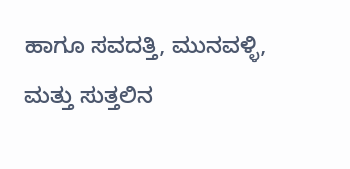ಹಾಗೂ ಸವದತ್ತಿ, ಮುನವಳ್ಳಿ, ಮತ್ತು ಸುತ್ತಲಿನ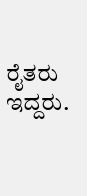ರೈತರು ಇದ್ದರು.